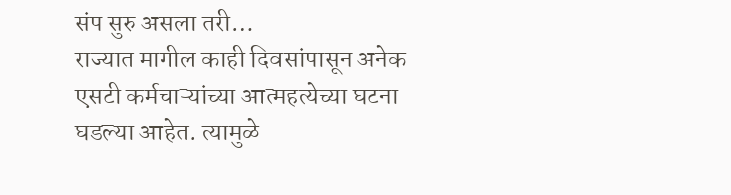संप सुरु असला तरी…
राज्यात मागील काही दिवसांपासून अनेक एसटी कर्मचाऱ्यांच्या आत्महत्येच्या घटना घडल्या आहेत. त्यामुळे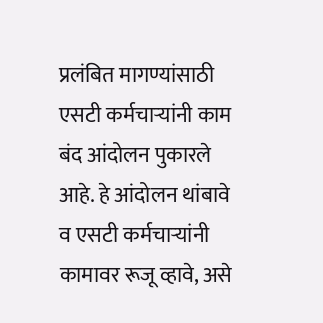प्रलंबित मागण्यांसाठी एसटी कर्मचाऱ्यांनी काम बंद आंदोलन पुकारले आहे. हे आंदोलन थांबावे व एसटी कर्मचाऱ्यांनी कामावर रूजू व्हावे, असे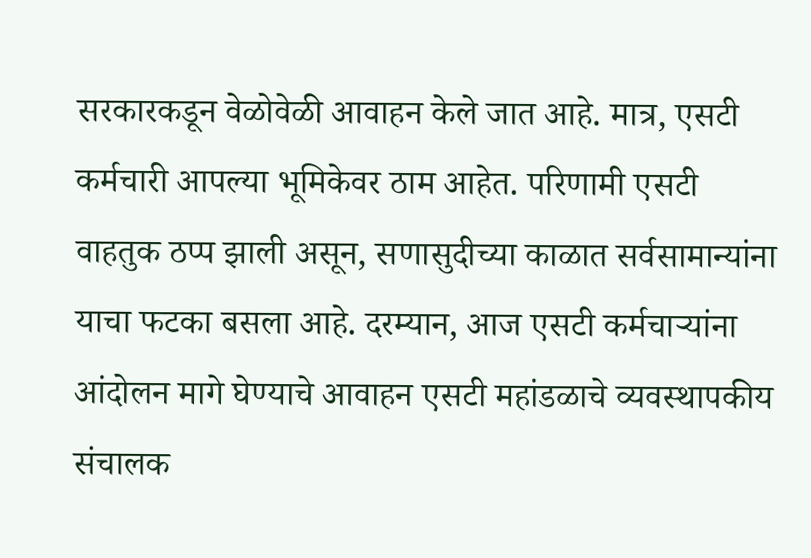सरकारकडून वेळोवेळी आवाहन केले जात आहे. मात्र, एसटी कर्मचारी आपल्या भूमिकेवर ठाम आहेत. परिणामी एसटी वाहतुक ठप्प झाली असून, सणासुदीच्या काळात सर्वसामान्यांना याचा फटका बसला आहे. दरम्यान, आज एसटी कर्मचाऱ्यांना आंदोलन मागे घेण्याचे आवाहन एसटी महांडळाचे व्यवस्थापकीय संचालक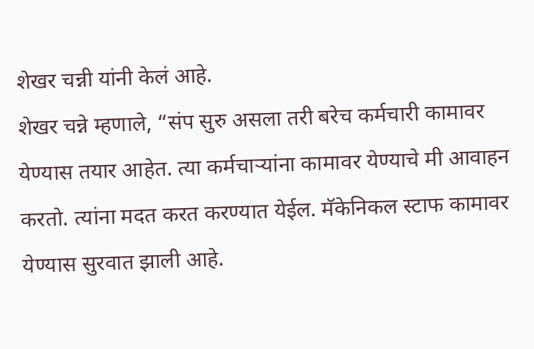शेखर चन्नी यांनी केलं आहे.
शेखर चन्ने म्हणाले, “संप सुरु असला तरी बरेच कर्मचारी कामावर येण्यास तयार आहेत. त्या कर्मचाऱ्यांना कामावर येण्याचे मी आवाहन करतो. त्यांना मदत करत करण्यात येईल. मॅकेनिकल स्टाफ कामावर येण्यास सुरवात झाली आहे.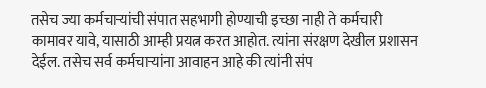तसेच ज्या कर्मचाऱ्यांची संपात सहभागी होण्याची इच्छा नाही ते कर्मचारी कामावर यावे, यासाठी आम्ही प्रयत्न करत आहोत. त्यांना संरक्षण देखील प्रशासन देईल. तसेच सर्व कर्मचाऱ्यांना आवाहन आहे की त्यांनी संप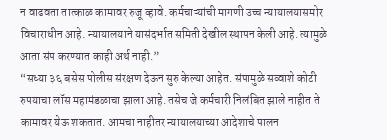न वाढवता तात्काळ कामावर रुजू व्हावे. कर्मचाऱ्यांची मागणी उच्च न्यायालयासमोर विचाराधीन आहे. न्यायालयाने यासंदर्भात समिती देखील स्थापन केली आहे. त्यामुळे आता संप करण्यात काही अर्थ नाही.”
“सध्या ३६ बसेस पोलीस संरक्षण देऊन सुरु केल्या आहेत. संपामुळे सव्वाशे कोटी रुपयाचा लॉस महामंडळाचा झाला आहे. तसेच जे कर्मचारी निलंबित झाले नाहीत ते कामावर येऊ शकतात. आमचा नाहीतर न्यायालयाच्या आदेशाचे पालन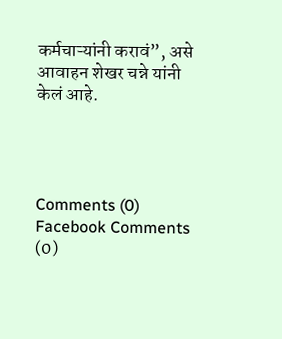कर्मचाऱ्यांनी करावं”, असे आवाहन शेखर चन्ने यांनी केलं आहे.




Comments (0)
Facebook Comments (0)